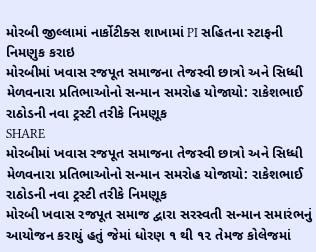મોરબી જીલ્લામાં નાર્કોટીક્સ શાખામાં PI સહિતના સ્ટાફની નિમણુક કરાઇ
મોરબીમાં ખવાસ રજપૂત સમાજના તેજસ્વી છાત્રો અને સિધ્ધી મેળવનારા પ્રતિભાઓનો સન્માન સમરોહ યોજાયો: રાકેશભાઈ રાઠોડની નવા ટ્રસ્ટી તરીકે નિમણૂક
SHARE
મોરબીમાં ખવાસ રજપૂત સમાજના તેજસ્વી છાત્રો અને સિધ્ધી મેળવનારા પ્રતિભાઓનો સન્માન સમરોહ યોજાયો: રાકેશભાઈ રાઠોડની નવા ટ્રસ્ટી તરીકે નિમણૂક
મોરબી ખવાસ રજપૂત સમાજ દ્વારા સરસ્વતી સન્માન સમારંભનું આયોજન કરાયું હતું જેમાં ધોરણ ૧ થી ૧૨ તેમજ કોલેજમાં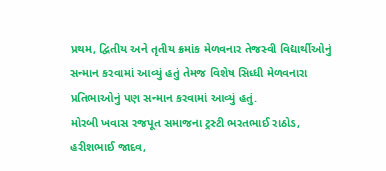પ્રથમ, દ્વિતીય અને તૃતીય ક્રમાંક મેળવનાર તેજસ્વી વિદ્યાર્થીઓનું સન્માન કરવામાં આવ્યું હતું તેમજ વિશેષ સિધ્ધી મેળવનારા પ્રતિભાઓનું પણ સન્માન કરવામાં આવ્યું હતું.
મોરબી ખવાસ રજપૂત સમાજના ટ્રસ્ટી ભરતભાઈ રાઠોડ, હરીશભાઈ જાદવ,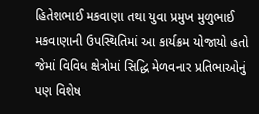હિતેશભાઈ મકવાણા તથા યુવા પ્રમુખ મુળુભાઈ મકવાણાની ઉપસ્થિતિમાં આ કાર્યક્રમ યોજાયો હતો જેમાં વિવિધ ક્ષેત્રોમાં સિદ્ધિ મેળવનાર પ્રતિભાઓનું પણ વિશેષ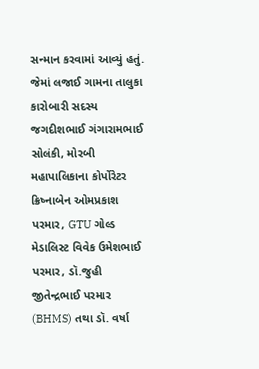સન્માન કરવામાં આવ્યું હતું. જેમાં લજાઈ ગામના તાલુકા કારોબારી સદસ્ય જગદીશભાઈ ગંગારામભાઈ સોલંકી, મોરબી મહાપાલિકાના કોર્પોરેટર ક્રિષ્નાબેન ઓમપ્રકાશ પરમાર, GTU ગોલ્ડ મેડાલિસ્ટ વિવેક ઉમેશભાઈ પરમાર, ડૉ.જુહી જીતેન્દ્રભાઈ પરમાર (BHMS) તથા ડૉ. વર્ષા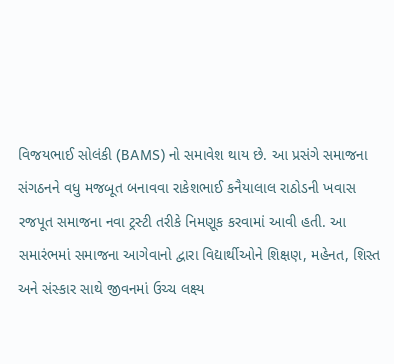વિજયભાઈ સોલંકી (BAMS) નો સમાવેશ થાય છે. આ પ્રસંગે સમાજના સંગઠનને વધુ મજબૂત બનાવવા રાકેશભાઈ કનૈયાલાલ રાઠોડની ખવાસ રજપૂત સમાજના નવા ટ્રસ્ટી તરીકે નિમણૂક કરવામાં આવી હતી. આ સમારંભમાં સમાજના આગેવાનો દ્વારા વિદ્યાર્થીઓને શિક્ષણ, મહેનત, શિસ્ત અને સંસ્કાર સાથે જીવનમાં ઉચ્ચ લક્ષ્ય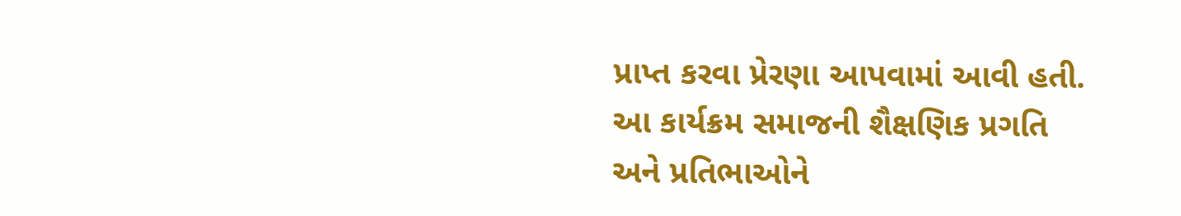પ્રાપ્ત કરવા પ્રેરણા આપવામાં આવી હતી. આ કાર્યક્રમ સમાજની શૈક્ષણિક પ્રગતિ અને પ્રતિભાઓને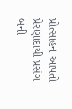પ્રોત્સાહન આપતો પ્રેરણાદાયી પ્રસંગ બની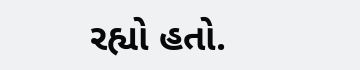રહ્યો હતો.